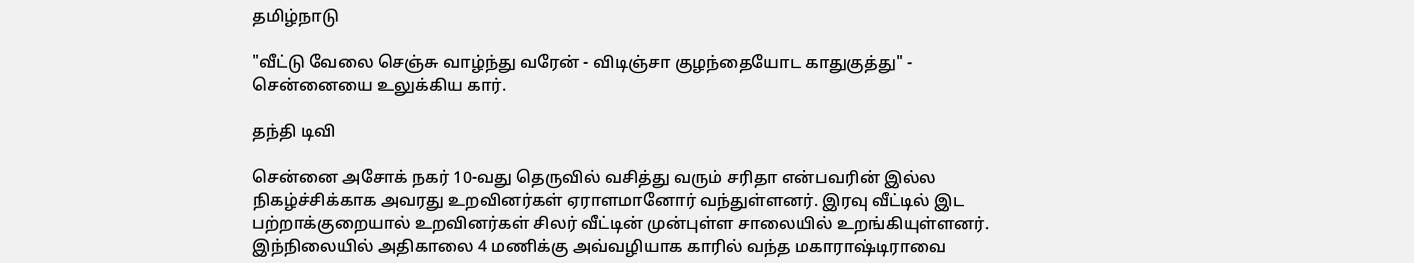தமிழ்நாடு

"வீட்டு வேலை செஞ்சு வாழ்ந்து வரேன் - விடிஞ்சா குழந்தையோட காதுகுத்து" - சென்னையை உலுக்கிய கார்.

தந்தி டிவி

சென்னை அசோக் நகர் 10-வது தெருவில் வசித்து வரும் சரிதா என்பவரின் இல்ல நிகழ்ச்சிக்காக அவரது உறவினர்கள் ஏராளமானோர் வந்துள்ளனர். இரவு வீட்டில் இட பற்றாக்குறையால் உறவினர்கள் சிலர் வீட்டின் முன்புள்ள சாலையில் உறங்கியுள்ளனர். இந்நிலையில் அதிகாலை 4 மணிக்கு அவ்வழியாக காரில் வந்த மகாராஷ்டிராவை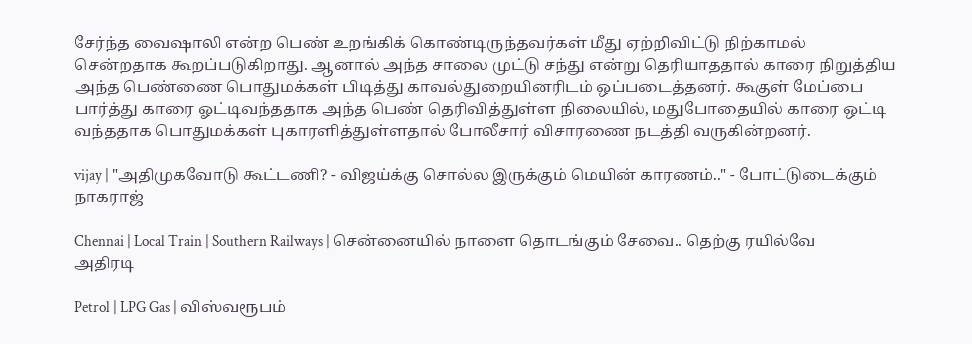சேர்ந்த வைஷாலி என்ற பெண் உறங்கிக் கொண்டிருந்தவர்கள் மீது ஏற்றிவிட்டு நிற்காமல் சென்றதாக கூறப்படுகிறாது. ஆனால் அந்த சாலை முட்டு சந்து என்று தெரியாததால் காரை நிறுத்திய அந்த பெண்ணை பொதுமக்கள் பிடித்து காவல்துறையினரிடம் ஒப்படைத்தனர். கூகுள் மேப்பை பார்த்து காரை ஓட்டிவந்ததாக அந்த பெண் தெரிவித்துள்ள நிலையில், மதுபோதையில் காரை ஒட்டி வந்ததாக பொதுமக்கள் புகாரளித்துள்ளதால் போலீசார் விசாரணை நடத்தி வருகின்றனர்.

vijay | "அதிமுகவோடு கூட்டணி? - விஜய்க்கு சொல்ல இருக்கும் மெயின் காரணம்.." - போட்டுடைக்கும் நாகராஜ்

Chennai | Local Train | Southern Railways | சென்னையில் நாளை தொடங்கும் சேவை.. தெற்கு ரயில்வே அதிரடி

Petrol | LPG Gas | விஸ்வரூபம்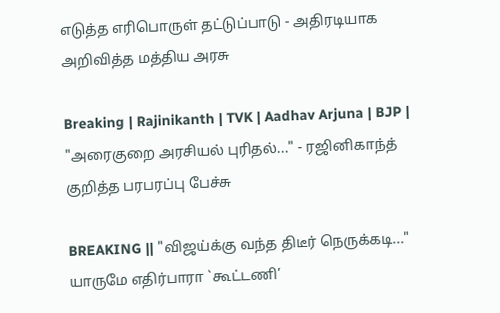எடுத்த எரிபொருள் தட்டுப்பாடு - அதிரடியாக அறிவித்த மத்திய அரசு

Breaking | Rajinikanth | TVK | Aadhav Arjuna | BJP | "அரைகுறை அரசியல் புரிதல்..." - ரஜினிகாந்த் குறித்த பரபரப்பு பேச்சு

BREAKING || "விஜய்க்கு வந்த திடீர் நெருக்கடி..." யாருமே எதிர்பாரா `கூட்டணி’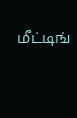மீட்டிங்